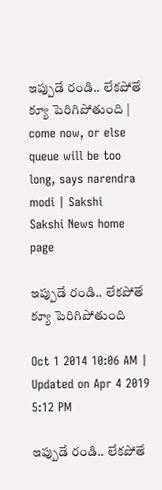ఇప్పుడే రండి.. లేకపోతే క్యూ పెరిగిపోతుంది | come now, or else queue will be too long, says narendra modi | Sakshi
Sakshi News home page

ఇప్పుడే రండి.. లేకపోతే క్యూ పెరిగిపోతుంది

Oct 1 2014 10:06 AM | Updated on Apr 4 2019 5:12 PM

ఇప్పుడే రండి.. లేకపోతే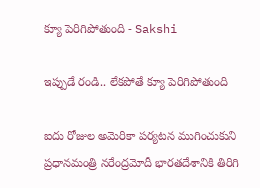క్యూ పెరిగిపోతుంది - Sakshi

ఇప్పుడే రండి.. లేకపోతే క్యూ పెరిగిపోతుంది

ఐదు రోజుల అమెరికా పర్యటన ముగించుకుని ప్రధానమంత్రి నరేంద్రమోదీ భారతదేశానికి తిరిగి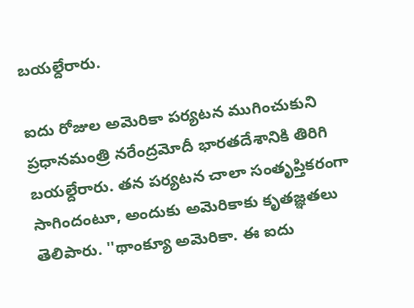బయల్దేరారు.

ఐదు రోజుల అమెరికా పర్యటన ముగించుకుని ప్రధానమంత్రి నరేంద్రమోదీ భారతదేశానికి తిరిగి బయల్దేరారు. తన పర్యటన చాలా సంతృప్తికరంగా సాగిందంటూ, అందుకు అమెరికాకు కృతజ్ఞతలు తెలిపారు. ''థాంక్యూ అమెరికా. ఈ ఐదు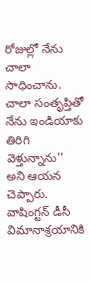రోజుల్లో నేను చాలా సాధించాను. చాలా సంతృప్తితో నేను ఇండియాకు తిరిగి వెళ్తున్నాను'' అని ఆయన చెప్పారు. వాషింగ్టన్ డీసీ విమానాశ్రయానికి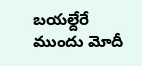బయల్దేరే ముందు మోదీ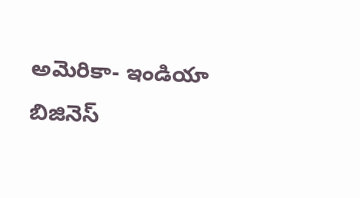అమెరికా- ఇండియా బిజినెస్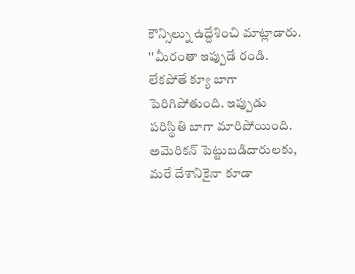కౌన్సిల్ను ఉద్దేశించి మాట్లాడారు. ''మీరంతా ఇప్పుడే రండి. లేకపోతే క్యూ బాగా పెరిగిపోతుంది. ఇప్పుడు పరిస్థితి బాగా మారిపోయింది. అమెరికన్ పెట్టుబడిదారులకు, మరే దేశానికైనా కూడా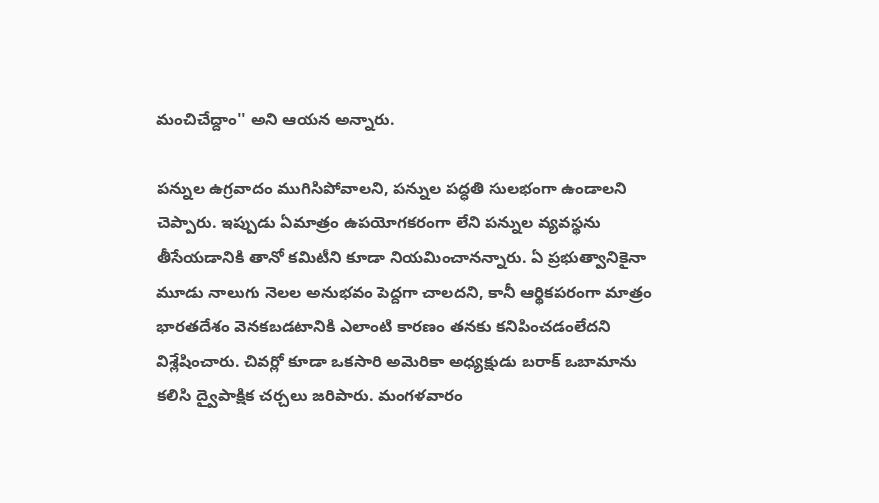మంచిచేద్దాం'' అని ఆయన అన్నారు.

పన్నుల ఉగ్రవాదం ముగిసిపోవాలని, పన్నుల పద్ధతి సులభంగా ఉండాలని చెప్పారు. ఇప్పుడు ఏమాత్రం ఉపయోగకరంగా లేని పన్నుల వ్యవస్థను తీసేయడానికి తానో కమిటీని కూడా నియమించానన్నారు. ఏ ప్రభుత్వానికైనా మూడు నాలుగు నెలల అనుభవం పెద్దగా చాలదని, కానీ ఆర్థికపరంగా మాత్రం భారతదేశం వెనకబడటానికి ఎలాంటి కారణం తనకు కనిపించడంలేదని విశ్లేషించారు. చివర్లో కూడా ఒకసారి అమెరికా అధ్యక్షుడు బరాక్ ఒబామాను కలిసి ద్వైపాక్షిక చర్చలు జరిపారు. మంగళవారం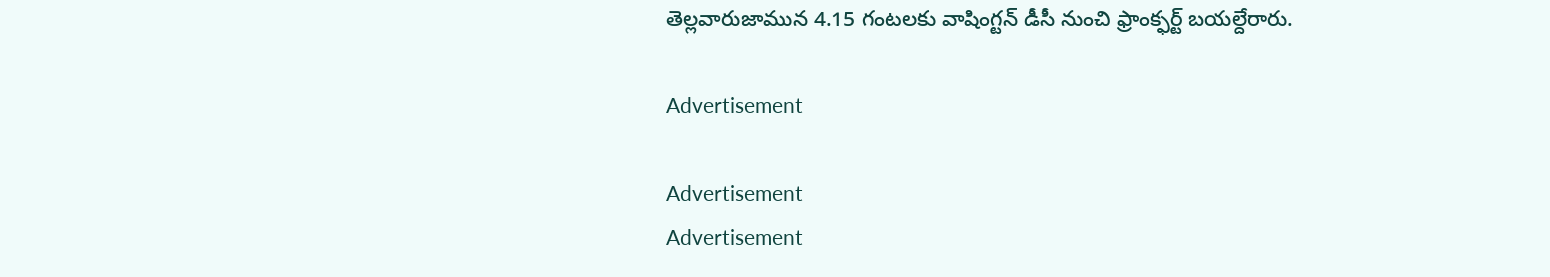తెల్లవారుజామున 4.15 గంటలకు వాషింగ్టన్ డీసీ నుంచి ఫ్రాంక్ఫర్ట్ బయల్దేరారు.

Advertisement

Advertisement
Advertisement